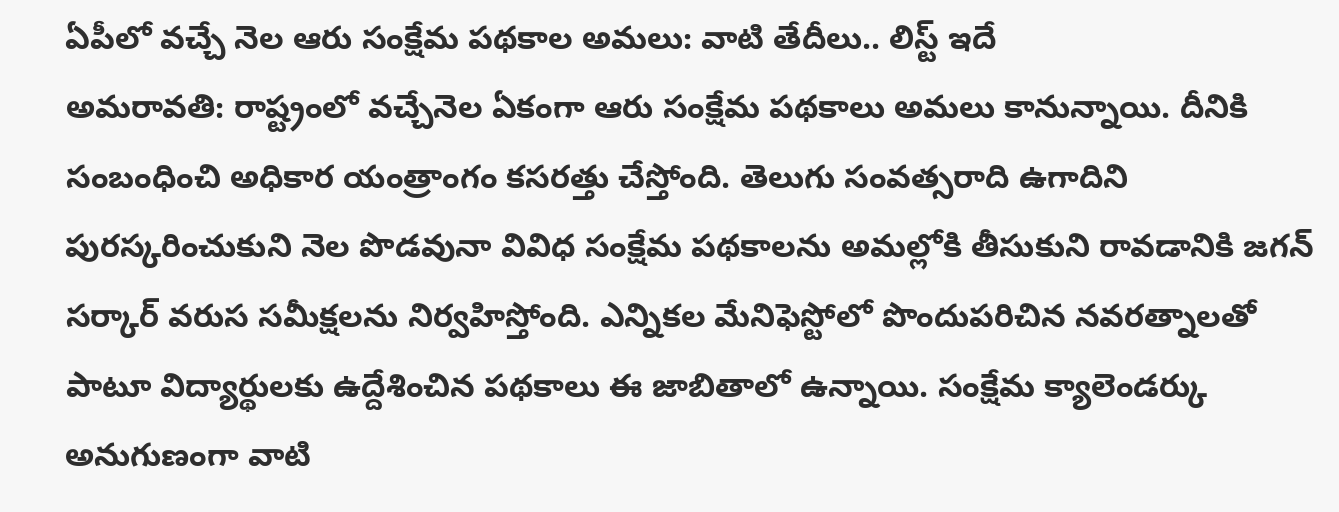ఏపీలో వచ్చే నెల ఆరు సంక్షేమ పథకాల అమలు: వాటి తేదీలు.. లిస్ట్ ఇదే
అమరావతి: రాష్ట్రంలో వచ్చేనెల ఏకంగా ఆరు సంక్షేమ పథకాలు అమలు కానున్నాయి. దీనికి సంబంధించి అధికార యంత్రాంగం కసరత్తు చేస్తోంది. తెలుగు సంవత్సరాది ఉగాదిని పురస్కరించుకుని నెల పొడవునా వివిధ సంక్షేమ పథకాలను అమల్లోకి తీసుకుని రావడానికి జగన్ సర్కార్ వరుస సమీక్షలను నిర్వహిస్తోంది. ఎన్నికల మేనిఫెస్టోలో పొందుపరిచిన నవరత్నాలతో పాటూ విద్యార్థులకు ఉద్దేశించిన పథకాలు ఈ జాబితాలో ఉన్నాయి. సంక్షేమ క్యాలెండర్కు అనుగుణంగా వాటి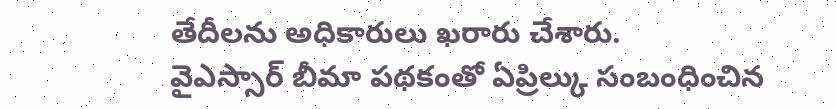తేదీలను అధికారులు ఖరారు చేశారు.
వైఎస్సార్ బీమా పథకంతో ఏప్రిల్కు సంబంధించిన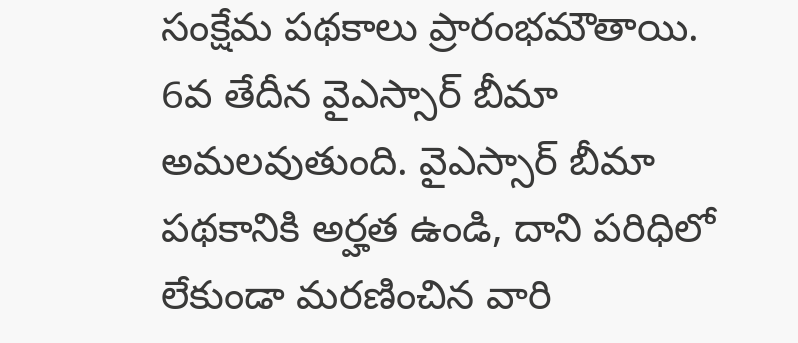సంక్షేమ పథకాలు ప్రారంభమౌతాయి. 6వ తేదీన వైఎస్సార్ బీమా అమలవుతుంది. వైఎస్సార్ బీమా పథకానికి అర్హత ఉండి, దాని పరిధిలో లేకుండా మరణించిన వారి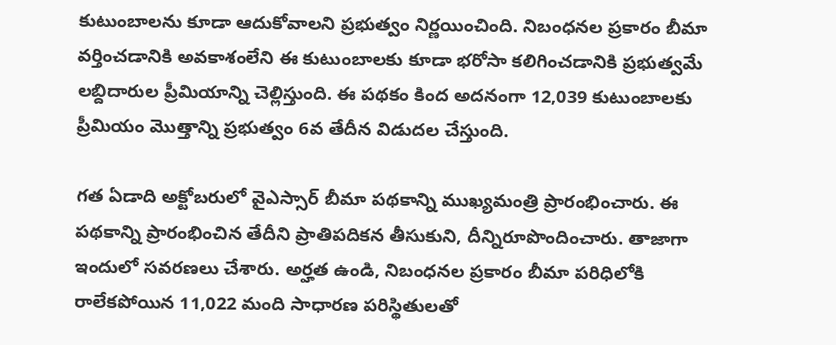కుటుంబాలను కూడా ఆదుకోవాలని ప్రభుత్వం నిర్ణయించింది. నిబంధనల ప్రకారం బీమా వర్తించడానికి అవకాశంలేని ఈ కుటుంబాలకు కూడా భరోసా కలిగించడానికి ప్రభుత్వమే లబ్దిదారుల ప్రీమియాన్ని చెల్లిస్తుంది. ఈ పథకం కింద అదనంగా 12,039 కుటుంబాలకు ప్రీమియం మొత్తాన్ని ప్రభుత్వం 6వ తేదీన విడుదల చేస్తుంది.

గత ఏడాది అక్టోబరులో వైఎస్సార్ బీమా పథకాన్ని ముఖ్యమంత్రి ప్రారంభించారు. ఈ పథకాన్ని ప్రారంభించిన తేదీని ప్రాతిపదికన తీసుకుని, దీన్నిరూపొందించారు. తాజాగా ఇందులో సవరణలు చేశారు. అర్హత ఉండి, నిబంధనల ప్రకారం బీమా పరిధిలోకి రాలేకపోయిన 11,022 మంది సాధారణ పరిస్థితులతో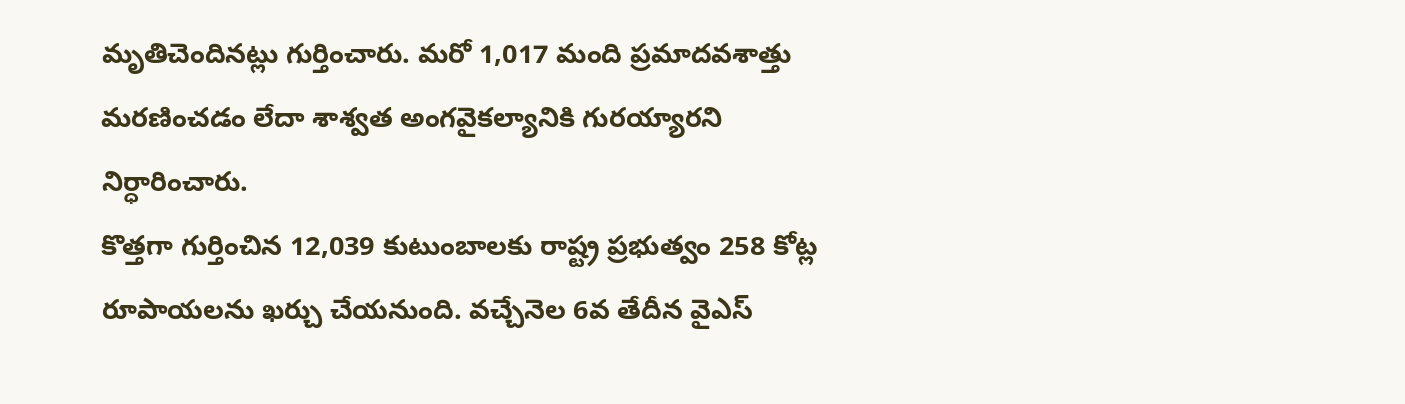మృతిచెందినట్లు గుర్తించారు. మరో 1,017 మంది ప్రమాదవశాత్తు మరణించడం లేదా శాశ్వత అంగవైకల్యానికి గురయ్యారని నిర్ధారించారు.
కొత్తగా గుర్తించిన 12,039 కుటుంబాలకు రాష్ట్ర ప్రభుత్వం 258 కోట్ల రూపాయలను ఖర్చు చేయనుంది. వచ్చేనెల 6వ తేదీన వైఎస్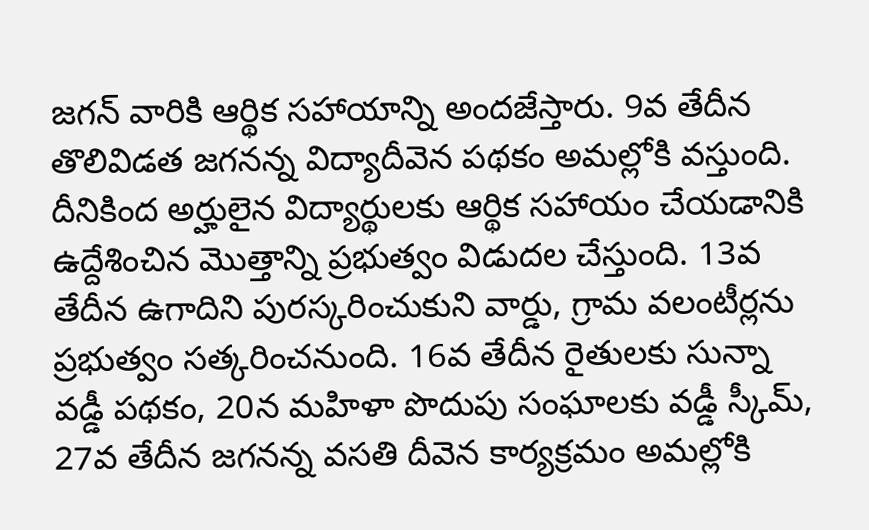జగన్ వారికి ఆర్థిక సహాయాన్ని అందజేస్తారు. 9వ తేదీన తొలివిడత జగనన్న విద్యాదీవెన పథకం అమల్లోకి వస్తుంది. దీనికింద అర్హులైన విద్యార్థులకు ఆర్థిక సహాయం చేయడానికి ఉద్దేశించిన మొత్తాన్ని ప్రభుత్వం విడుదల చేస్తుంది. 13వ తేదీన ఉగాదిని పురస్కరించుకుని వార్డు, గ్రామ వలంటీర్లను ప్రభుత్వం సత్కరించనుంది. 16వ తేదీన రైతులకు సున్నా వడ్డీ పథకం, 20న మహిళా పొదుపు సంఘాలకు వడ్డీ స్కీమ్, 27వ తేదీన జగనన్న వసతి దీవెన కార్యక్రమం అమల్లోకి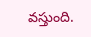వస్తుంది.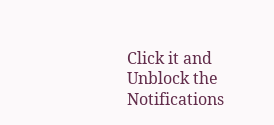Click it and Unblock the Notifications